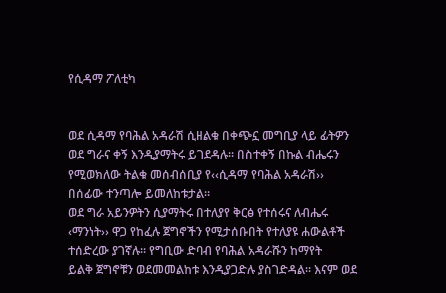የሲዳማ ፖለቲካ


ወደ ሲዳማ የባሕል አዳራሽ ሲዘልቁ በቀጭኗ መግቢያ ላይ ፊትዎን ወደ ግራና ቀኝ እንዲያማትሩ ይገደዳሉ። በስተቀኝ በኩል ብሔሩን የሚወክለው ትልቁ መሰብሰቢያ የ‹‹ሲዳማ የባሕል አዳራሽ›› በሰፊው ተንጣሎ ይመለከቱታል።
ወደ ግራ አይንዎትን ሲያማትሩ በተለያየ ቅርፅ የተሰሩና ለብሔሩ ‹ማንነት›› ዋጋ የከፈሉ ጀግኖችን የሚታሰቡበት የተለያዩ ሐውልቶች ተሰድረው ያገኛሉ። የግቢው ድባብ የባሕል አዳራሹን ከማየት
ይልቅ ጀግኖቹን ወደመመልከቱ እንዲያጋድሉ ያስገድዳል። እናም ወደ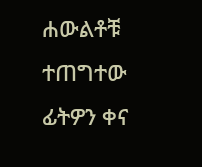ሐውልቶቹ ተጠግተው ፊትዎን ቀና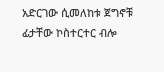አድርገው ሲመለከቱ ጀግኖቹ ፊታቸው ኮስተርተር ብሎ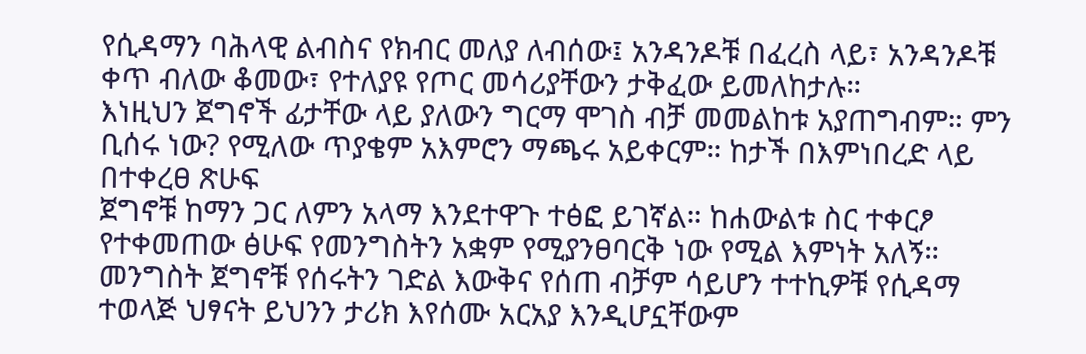የሲዳማን ባሕላዊ ልብስና የክብር መለያ ለብሰው፤ አንዳንዶቹ በፈረስ ላይ፣ አንዳንዶቹ ቀጥ ብለው ቆመው፣ የተለያዩ የጦር መሳሪያቸውን ታቅፈው ይመለከታሉ።
እነዚህን ጀግኖች ፊታቸው ላይ ያለውን ግርማ ሞገስ ብቻ መመልከቱ አያጠግብም። ምን
ቢሰሩ ነው? የሚለው ጥያቄም አእምሮን ማጫሩ አይቀርም። ከታች በእምነበረድ ላይ በተቀረፀ ጽሁፍ
ጀግኖቹ ከማን ጋር ለምን አላማ እንደተዋጉ ተፅፎ ይገኛል። ከሐውልቱ ስር ተቀርፆ የተቀመጠው ፅሁፍ የመንግስትን አቋም የሚያንፀባርቅ ነው የሚል እምነት አለኝ። መንግስት ጀግኖቹ የሰሩትን ገድል እውቅና የሰጠ ብቻም ሳይሆን ተተኪዎቹ የሲዳማ ተወላጅ ህፃናት ይህንን ታሪክ እየሰሙ አርአያ እንዲሆኗቸውም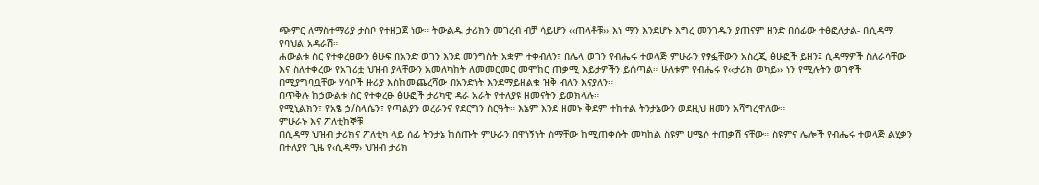ጭምር ለማስተማሪያ ታስቦ የተዘጋጀ ነው። ትውልዱ ታሪክን መገረብ ብቻ ሳይሆን ‹‹ጠላቶቹ›› እነ ማን እንደሆኑ እግረ መንገዱን ያጠናም ዘንድ በሰፊው ተፅፎለታል- በሲዳማ የባህል አዳራሽ።
ሐውልቱ ስር የተቀረፀውን ፅሁፍ በአንድ ወገን እንደ መንግስት አቋም ተቀብለን፣ በሌላ ወገን የብሔሩ ተወላጅ ምሁራን የፃፏቸውን አስረጂ ፅሁፎች ይዘን፤ ሲዳማዎች ስለራሳቸው እና ስለተቀረው የአገሪቷ ህዝብ ያላቸውን አመለካከት ለመመርመር መሞከር ጠቃሚ እይታዎችን ይሰጣል። ሁለቱም የብሔሩ የ‹‹ታሪክ ወካይ›› ነን የሚሉትን ወገኖች በሚያግባቧቸው ሃሳቦች ዙሪያ እስከመጨረሻው በአንድነት እንደማይዘልቁ ዝቅ ብለን እናያለን።
በጥቅሉ ከኃውልቱ ስር የተቀረፁ ፅሁፎች ታሪካዊ ዳራ አራት የተለያዩ ዘመናትን ይወክላሉ።
የሚኒልክን፣ የአፄ ኃ/ስላሴን፣ የጣልያን ወረራንና የደርግን ስርዓት። እኔም እንደ ዘመኑ ቅደም ተከተል ትንታኔውን ወደዚህ ዘመን አሻግረዋለው።
ምሁራኑ እና ፖለቲከኞቹ
በሲዳማ ህዝብ ታሪክና ፖለቲካ ላይ ሰፊ ትንታኔ ከሰጡት ምሁራን በዋነኝነት ስማቸው ከሚጠቀሱት መካከል ስዩም ሀሜሶ ተጠቃሽ ናቸው። ስዩምና ሌሎች የብሔሩ ተወላጅ ልሂቃን በተለያየ ጊዜ የ‹ሲዳማ› ህዝብ ታሪክ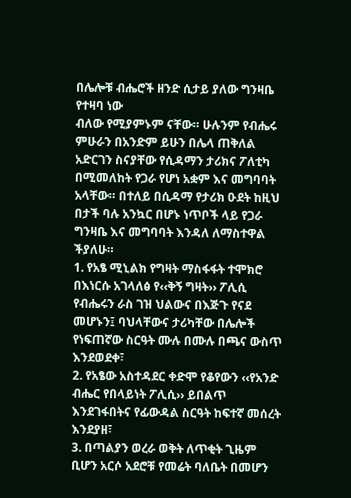በሌሎቹ ብሔሮች ዘንድ ሲታይ ያለው ግንዛቤ የተዛባ ነው
ብለው የሚያምኑም ናቸው። ሁሉንም የብሔሩ ምሁራን በአንድም ይሁን በሌላ ጠቅለል አድርገን ስናያቸው የሲዳማን ታሪክና ፖለቲካ በሚመለከት የጋራ የሆነ አቋም እና መግባባት አላቸው። በተለይ በሲዳማ የታሪክ ዑደት ከዚህ በታች ባሉ አንኳር በሆኑ ነጥቦች ላይ የጋራ ግንዛቤ እና መግባባት እንዳለ ለማስተዋል ችያለሁ።
1. የአፄ ሚኒልክ የግዛት ማስፋፋት ተሞክሮ በእነርሱ አገላለፅ የ‹‹ቅኝ ግዛት›› ፖሊሲ የብሔሩን ራስ ገዝ ህልውና በእጅጉ የናደ መሆኑን፤ ባህላቸውና ታሪካቸው በሌሎች የነፍጠኛው ስርዓት ሙሉ በሙሉ በጫና ውስጥ እንደወደቀ፣
2. የአፄው አስተዳደር ቀድሞ የቆየውን ‹‹የአንድ ብሔር የበላይነት ፖሊሲ›› ይበልጥ እንደገፋበትና የፊውዳል ስርዓት ከፍተኛ መሰረት እንደያዘ፣
3. በጣልያን ወረራ ወቅት ለጥቂት ጊዜም ቢሆን አርሶ አደሮቹ የመሬት ባለቤት በመሆን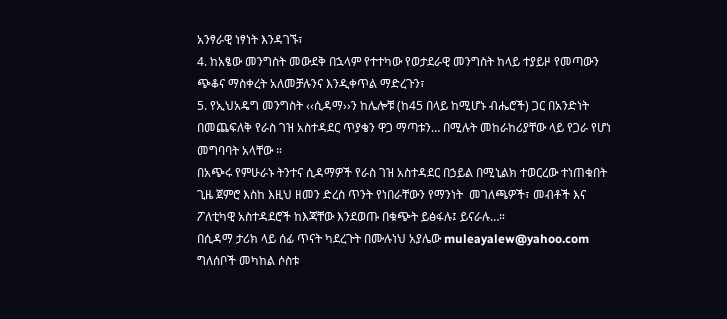አንፃራዊ ነፃነት እንዳገኙ፣
4. ከአፄው መንግስት መውደቅ በኋላም የተተካው የወታደራዊ መንግስት ከላይ ተያይዞ የመጣውን ጭቆና ማስቀረት አለመቻሉንና እንዲቀጥል ማድረጉን፣
5. የኢህአዴግ መንግስት ‹‹ሲዳማ››ን ከሌሎቹ (ከ45 በላይ ከሚሆኑ ብሔሮች) ጋር በአንድነት በመጨፍለቅ የራስ ገዝ አስተዳደር ጥያቄን ዋጋ ማጣቱን… በሚሉት መከራከሪያቸው ላይ የጋራ የሆነ መግባባት አላቸው ።
በአጭሩ የምሁራኑ ትንተና ሲዳማዎች የራስ ገዝ አስተዳደር በኃይል በሚኒልክ ተወርረው ተነጠቁበት ጊዜ ጀምሮ እስከ እዚህ ዘመን ድረስ ጥንት የነበራቸውን የማንነት  መገለጫዎች፣ መብቶች እና ፖለቲካዊ አስተዳደሮች ከእጃቸው እንደወጡ በቁጭት ይፅፋሉ፤ ይናራሉ…።
በሲዳማ ታሪክ ላይ ሰፊ ጥናት ካደረጉት በሙሉነህ አያሌው muleayalew@yahoo.com ግለሰቦች መካከል ሶስቱ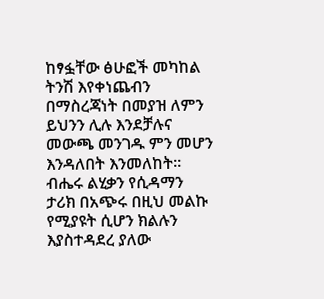ከፃፏቸው ፅሁፎች መካከል ትንሽ እየቀነጨብን በማስረጃነት በመያዝ ለምን ይህንን ሊሉ እንደቻሉና መውጫ መንገዱ ምን መሆን እንዳለበት እንመለከት።
ብሔሩ ልሂቃን የሲዳማን ታሪክ በአጭሩ በዚህ መልኩ የሚያዩት ሲሆን ክልሉን እያስተዳደረ ያለው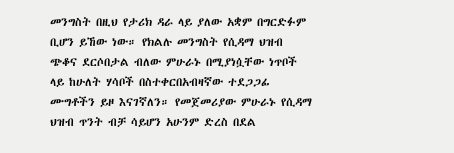መንግስት በዚህ የታሪክ ዳራ ላይ ያለው አቋም በግርድፉም ቢሆን ይኸው ነው። የክልሉ መንግስት የሲዳማ ህዝብ ጭቆና ደርሶበታል ብለው ምሁራኑ በሚያነሷቸው ነጥቦች ላይ ከሁለት ሃሳቦች በስተቀርበአብዛኛው ተደጋጋፊ ሙግቶችን ይዞ እናገኛለን። የመጀመሪያው ምሁራኑ የሲዳማ ህዝብ ጥንት ብቻ ሳይሆን አሁንም ድረስ በደል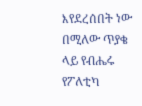እየደረሰበት ነው በሚለው ጥያቄ ላይ የብሔሩ የፖለቲካ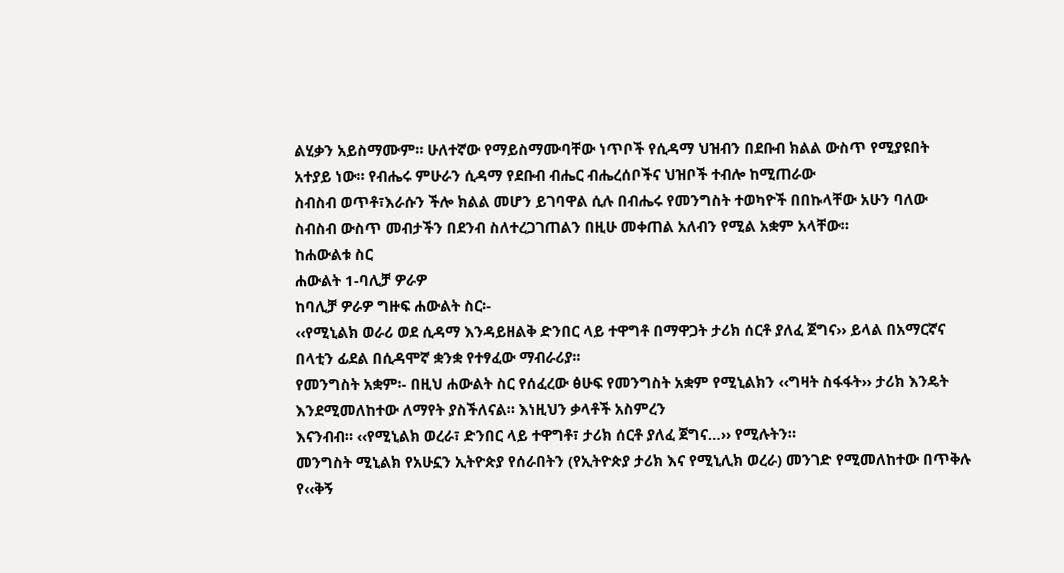ልሂቃን አይስማሙም። ሁለተኛው የማይስማሙባቸው ነጥቦች የሲዳማ ህዝብን በደቡብ ክልል ውስጥ የሚያዩበት
አተያይ ነው። የብሔሩ ምሁራን ሲዳማ የደቡብ ብሔር ብሔረሰቦችና ህዝቦች ተብሎ ከሚጠራው
ስብስብ ወጥቶ፣እራሱን ችሎ ክልል መሆን ይገባዋል ሲሉ በብሔሩ የመንግስት ተወካዮች በበኩላቸው አሁን ባለው ስብስብ ውስጥ መብታችን በደንብ ስለተረጋገጠልን በዚሁ መቀጠል አለብን የሚል አቋም አላቸው።
ከሐውልቱ ስር
ሐውልት 1-ባሊቻ ዎራዎ
ከባሊቻ ዎራዎ ግዙፍ ሐውልት ስር፡-
‹‹የሚኒልክ ወራሪ ወደ ሲዳማ እንዳይዘልቅ ድንበር ላይ ተዋግቶ በማዋጋት ታሪክ ሰርቶ ያለፈ ጀግና›› ይላል በአማርኛና በላቲን ፊደል በሲዳሞኛ ቋንቋ የተፃፈው ማብራሪያ፡፡
የመንግስት አቋም፡- በዚህ ሐውልት ስር የሰፈረው ፅሁፍ የመንግስት አቋም የሚኒልክን ‹‹ግዛት ስፋፋት›› ታሪክ እንዴት እንደሚመለከተው ለማየት ያስችለናል። እነዚህን ቃላቶች አስምረን
እናንብብ። ‹‹የሚኒልክ ወረራ፣ ድንበር ላይ ተዋግቶ፣ ታሪክ ሰርቶ ያለፈ ጀግና…›› የሚሉትን።
መንግስት ሚኒልክ የአሁኗን ኢትዮጵያ የሰራበትን (የኢትዮጵያ ታሪክ እና የሚኒሊክ ወረራ) መንገድ የሚመለከተው በጥቅሉ የ‹‹ቅኝ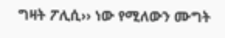ግዛት ፖሊሲ›› ነው የሚለውን ሙግት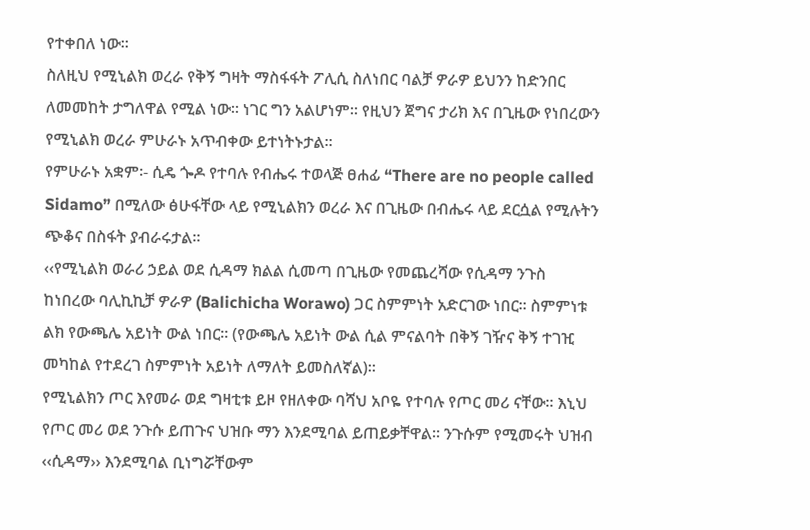የተቀበለ ነው።
ስለዚህ የሚኒልክ ወረራ የቅኝ ግዛት ማስፋፋት ፖሊሲ ስለነበር ባልቻ ዎራዎ ይህንን ከድንበር ለመመከት ታግለዋል የሚል ነው። ነገር ግን አልሆነም። የዚህን ጀግና ታሪክ እና በጊዜው የነበረውን የሚኒልክ ወረራ ምሁራኑ አጥብቀው ይተነትኑታል።
የምሁራኑ አቋም፡- ሲዴ ጐዶ የተባሉ የብሔሩ ተወላጅ ፀሐፊ “There are no people called
Sidamo” በሚለው ፅሁፋቸው ላይ የሚኒልክን ወረራ እና በጊዜው በብሔሩ ላይ ደርሷል የሚሉትን
ጭቆና በስፋት ያብራሩታል።
‹‹የሚኒልክ ወራሪ ኃይል ወደ ሲዳማ ክልል ሲመጣ በጊዜው የመጨረሻው የሲዳማ ንጉስ ከነበረው ባሊኪኪቻ ዎራዎ (Balichicha Worawo) ጋር ስምምነት አድርገው ነበር። ስምምነቱ ልክ የውጫሌ አይነት ውል ነበር። (የውጫሌ አይነት ውል ሲል ምናልባት በቅኝ ገዥና ቅኝ ተገዢ መካከል የተደረገ ስምምነት አይነት ለማለት ይመስለኛል)።
የሚኒልክን ጦር እየመራ ወደ ግዛቲቱ ይዞ የዘለቀው ባሻህ አቦዬ የተባሉ የጦር መሪ ናቸው። እኒህ የጦር መሪ ወደ ንጉሱ ይጠጉና ህዝቡ ማን እንደሚባል ይጠይቃቸዋል። ንጉሱም የሚመሩት ህዝብ ‹‹ሲዳማ›› እንደሚባል ቢነግሯቸውም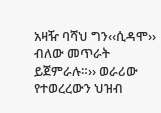አዛዥ ባሻህ ግን‹‹ሲዳሞ›› ብለው መጥራት ይጀምራሉ።›› ወራሪው የተወረረውን ህዝብ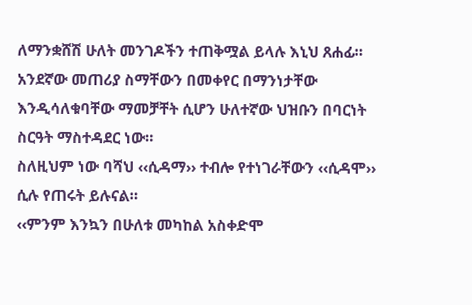ለማንቋሸሽ ሁለት መንገዶችን ተጠቅሟል ይላሉ እኒህ ጸሐፊ። አንደኛው መጠሪያ ስማቸውን በመቀየር በማንነታቸው እንዲሳለቁባቸው ማመቻቸት ሲሆን ሁለተኛው ህዝቡን በባርነት ስርዓት ማስተዳደር ነው።
ስለዚህም ነው ባሻህ ‹‹ሲዳማ›› ተብሎ የተነገራቸውን ‹‹ሲዳሞ›› ሲሉ የጠሩት ይሉናል።
‹‹ምንም እንኳን በሁለቱ መካከል አስቀድሞ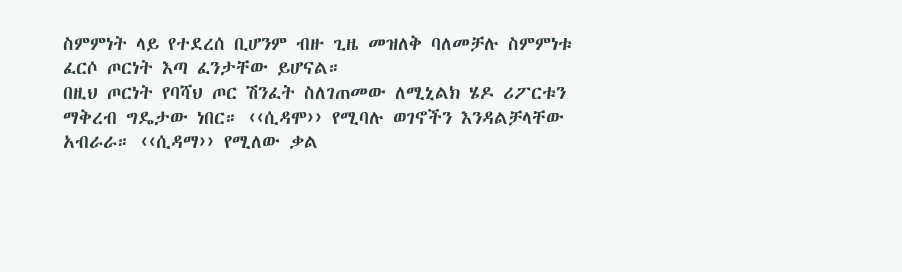ስምምነት ላይ የተደረሰ ቢሆንም ብዙ ጊዜ መዝለቅ ባለመቻሉ ስምምነቱ ፈርሶ ጦርነት እጣ ፈንታቸው ይሆናል።
በዚህ ጦርነት የባሻህ ጦር ሽንፈት ስለገጠመው ለሚኒልክ ሄዶ ሪፖርቱን ማቅረብ ግዴታው ነበር። ‹‹ሲዳሞ›› የሚባሉ ወገኖችን እንዳልቻላቸው አብራራ። ‹‹ሲዳማ›› የሚለው ቃል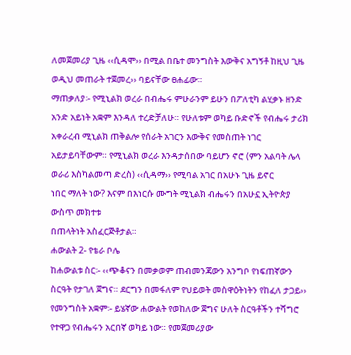ለመጀመሪያ ጊዜ ‹‹ሲዳሞ›› በሚል በቤተ መንግስት እውቅና አግኝቶ ከዚህ ጊዜ ወዲህ መጠራት ተጀመረ›› ባይናቸው ፀሐፊው።
ማጠቃለያ፡- የሚኒልክ ወረራ በብሔሩ ምሁራንም ይሁን በፖለቲካ ልሂቃኑ ዘንድ አንድ አይነት አቋም እንዳለ ተረድቻለሁ። የሁለቱም ወካይ ቡድኖች የብሔሩ ታሪክ አቀራረብ ሚኒልክ ጠቅልሎ የሰራት አገርን እውቅና የመስጠት ነገር አይታይባቸውም። የሚኒልክ ወረራ እንዳታሰበው ባይሆን ኖሮ (ምን አልባት ሌላ ወራሪ እስካልመጣ ድረስ) ‹‹ሲዳማ›› የሚባል አገር በአሁኑ ጊዜ ይኖር
ነበር ማለት ነው? እናም በእነርሱ ሙግት ሚኒልክ ብሔሩን በአሁኗ ኢትዮጵያ ውስጥ መክተቱ
በጠላትነት አስፈርጅቶታል።
ሐውልት 2- የቴራ ቦሌ
ከሐውልቱ ስር፡- ‹‹ጭቆናን በመቃወም ጠብመንጃውን አንግቦ የነፍጠኛውን ስርዓት የታገለ ጀግና። ደርግን በመፋለም የህይወት መስዋዕትነትን የከፈለ ታጋይ››
የመንግስት አቋም፡- ይሄኛው ሐውልት የወከለው ጀግና ሁለት ስርዓቶችን ተሻግሮ የተዋጋ የብሔሩን አርበኛ ወካይ ነው። የመጀመሪያው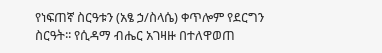የነፍጠኛ ስርዓቱን (አፄ ኃ/ስላሴ) ቀጥሎም የደርግን
ስርዓት፡፡ የሲዳማ ብሔር አገዛዙ በተለዋወጠ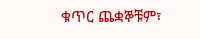ቁጥር ጨቋኞቹም፣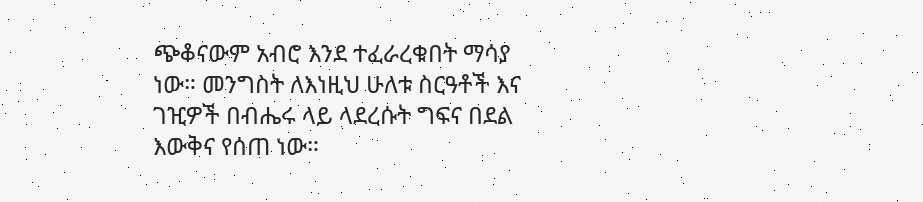ጭቆናውም አብሮ እንደ ተፈራረቁበት ማሳያ ነው። መንግስት ለእነዚህ ሁለቱ ስርዓቶች እና ገዢዎች በብሔሩ ላይ ላደረሱት ግፍና በደል እውቅና የሰጠ ነው።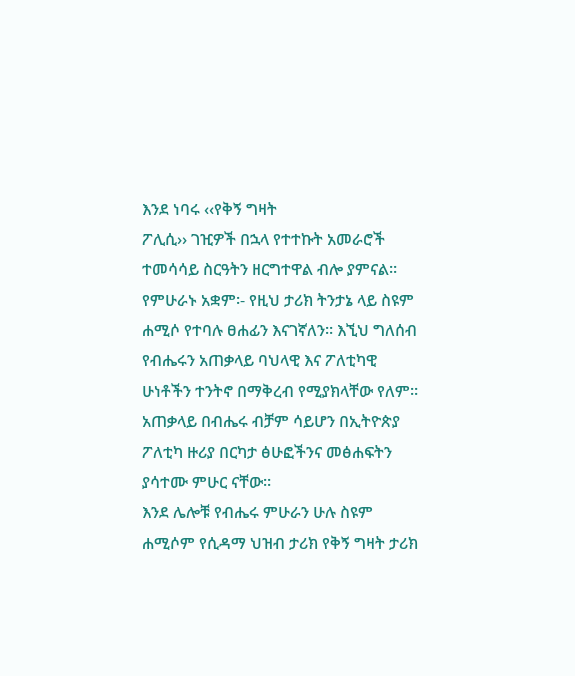እንደ ነባሩ ‹‹የቅኝ ግዛት
ፖሊሲ›› ገዢዎች በኋላ የተተኩት አመራሮች ተመሳሳይ ስርዓትን ዘርግተዋል ብሎ ያምናል።
የምሁራኑ አቋም፡- የዚህ ታሪክ ትንታኔ ላይ ስዩም ሐሚሶ የተባሉ ፀሐፊን እናገኛለን። እኚህ ግለሰብ የብሔሩን አጠቃላይ ባህላዊ እና ፖለቲካዊ ሁነቶችን ተንትኖ በማቅረብ የሚያክላቸው የለም።
አጠቃላይ በብሔሩ ብቻም ሳይሆን በኢትዮጵያ ፖለቲካ ዙሪያ በርካታ ፅሁፎችንና መፅሐፍትን
ያሳተሙ ምሁር ናቸው።
እንደ ሌሎቹ የብሔሩ ምሁራን ሁሉ ስዩም ሐሚሶም የሲዳማ ህዝብ ታሪክ የቅኝ ግዛት ታሪክ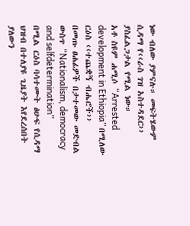ነው ብለው ያምናሉ። መፍትሄውም ሲዳማ የ‹‹ራስ ገዝ አስተዳደር›› ያስፈልጋታል የሚል ነው።
አቶ ስዩም ሐሚሶ “Arrested development in Ethiopia” በሚለው ርዕስ ‹‹ተጨቋኝ ብሔሮች››
በመጡ ፀሐፊዎች በታተመው መድብል ውስጥ “Nationalism, democracy and selfdetermination”
በሚል ርዕስ ባሳተሙት ፅሁፍ የሲዳማ ህዝብ በተለያዩ ጊዜያት እየደረሰበት ያለውን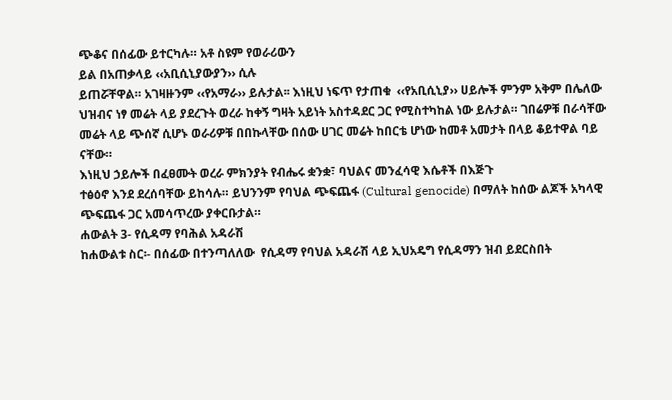ጭቆና በሰፊው ይተርካሉ። አቶ ስዩም የወራሪውን
ይል በአጠቃላይ ‹‹አቢሲኒያውያን›› ሲሉ
ይጠሯቸዋል። አገዛዙንም ‹‹የአማራ›› ይሉታል፡፡ እነዚህ ነፍጥ የታጠቁ  ‹‹የአቢሲኒያ›› ሀይሎች ምንም አቅም በሌለው ህዝብና ነፃ መሬት ላይ ያደረጉት ወረራ ከቀኝ ግዛት አይነት አስተዳደር ጋር የሚስተካከል ነው ይሉታል። ገበሬዎቹ በራሳቸው መሬት ላይ ጭሰኛ ሲሆኑ ወራሪዎቹ በበኩላቸው በሰው ሀገር መሬት ከበርቴ ሆነው ከመቶ አመታት በላይ ቆይተዋል ባይ ናቸው።
እነዚህ ኃይሎች በፈፀሙት ወረራ ምክንያት የብሔሩ ቋንቋ፣ ባህልና መንፈሳዊ እሴቶች በእጅጉ
ተፅዕኖ እንደ ደረሰባቸው ይከሳሉ። ይህንንም የባህል ጭፍጨፋ (Cultural genocide) በማለት ከሰው ልጆች አካላዊ ጭፍጨፋ ጋር አመሳጥረው ያቀርቡታል።
ሐውልት 3- የሲዳማ የባሕል አዳራሽ
ከሐውልቱ ስር፡- በሰፊው በተንጣለለው  የሲዳማ የባህል አዳራሽ ላይ ኢህአዴግ የሲዳማን ዝብ ይደርስበት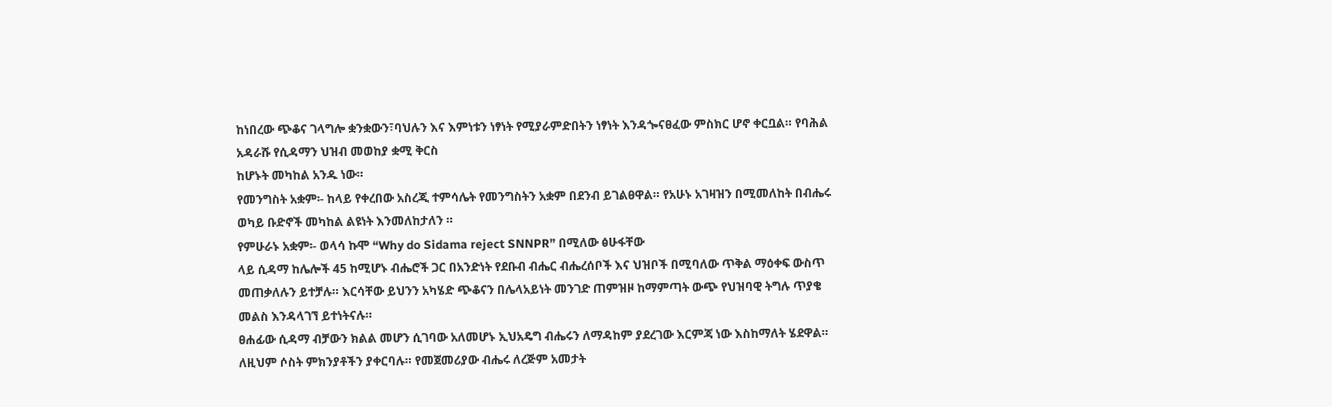ከነበረው ጭቆና ገላግሎ ቋንቋውን፣ባህሉን እና እምነቱን ነፃነት የሚያራምድበትን ነፃነት እንዳጐናፀፈው ምስክር ሆኖ ቀርቧል። የባሕል አዳራሹ የሲዳማን ህዝብ መወከያ ቋሚ ቅርስ
ከሆኑት መካከል አንዱ ነው።
የመንግስት አቋም፡- ከላይ የቀረበው አስረጂ ተምሳሌት የመንግስትን አቋም በደንብ ይገልፀዋል። የአሁኑ አገዛዝን በሚመለከት በብሔሩ ወካይ ቡድኖች መካከል ልዩነት እንመለከታለን ።
የምሁራኑ አቋም፡- ወላሳ ኩሞ “Why do Sidama reject SNNPR” በሚለው ፅሁፋቸው
ላይ ሲዳማ ከሌሎች 45 ከሚሆኑ ብሔሮች ጋር በአንድነት የደቡብ ብሔር ብሔረሰቦች እና ህዝቦች በሚባለው ጥቅል ማዕቀፍ ውስጥ መጠቃለሉን ይተቻሉ። እርሳቸው ይህንን አካሄድ ጭቆናን በሌላአይነት መንገድ ጠምዝዞ ከማምጣት ውጭ የህዝባዊ ትግሉ ጥያቄ መልስ እንዳላገኘ ይተነትናሉ።
ፀሐፊው ሲዳማ ብቻውን ክልል መሆን ሲገባው አለመሆኑ ኢህአዴግ ብሔሩን ለማዳከም ያደረገው እርምጃ ነው እስከማለት ሄደዋል። ለዚህም ሶስት ምክንያቶችን ያቀርባሉ። የመጀመሪያው ብሔሩ ለረጅም አመታት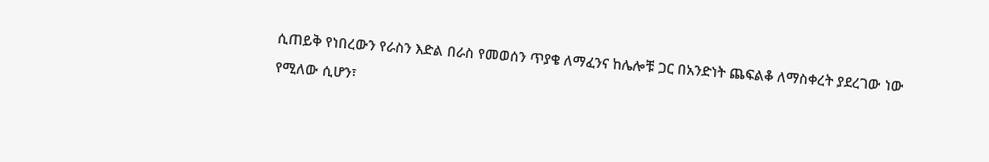ሲጠይቅ የነበረውን የራስን እድል በራስ የመወሰን ጥያቄ ለማፈንና ከሌሎቹ ጋር በአንድነት ጨፍልቆ ለማስቀረት ያደረገው ነው የሚለው ሲሆን፣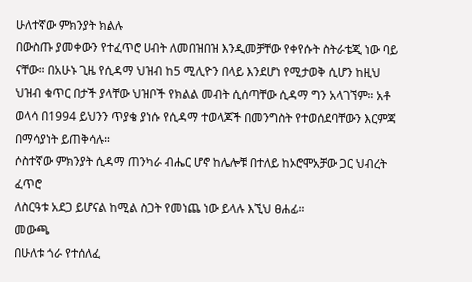ሁለተኛው ምክንያት ክልሉ
በውስጡ ያመቀውን የተፈጥሮ ሀብት ለመበዝበዝ እንዲመቻቸው የቀየሱት ስትራቴጂ ነው ባይ
ናቸው። በአሁኑ ጊዜ የሲዳማ ህዝብ ከ5 ሚሊዮን በላይ እንደሆነ የሚታወቅ ሲሆን ከዚህ ህዝብ ቁጥር በታች ያላቸው ህዝቦች የክልል መብት ሲሰጣቸው ሲዳማ ግን አላገኘም። አቶ ወላሳ በ1994 ይህንን ጥያቄ ያነሱ የሲዳማ ተወላጆች በመንግስት የተወሰደባቸውን እርምጃ በማሳያነት ይጠቅሳሉ።
ሶስተኛው ምክንያት ሲዳማ ጠንካራ ብሔር ሆኖ ከሌሎቹ በተለይ ከኦሮሞአቻው ጋር ህብረት ፈጥሮ
ለስርዓቱ አደጋ ይሆናል ከሚል ስጋት የመነጨ ነው ይላሉ እኚህ ፀሐፊ።
መውጫ
በሁለቱ ጎራ የተሰለፈ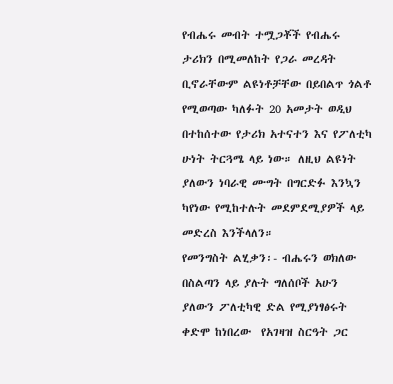የብሔሩ መብት ተሟጋቾች የብሔሩ ታሪክን በሚመለከት የጋራ መረዳት ቢኖራቸውም ልዩነቶቻቸው በይበልጥ ጎልቶ የሚወጣው ካለፉት 20 አመታት ወዲህ በተከሰተው የታሪክ አተናተን እና የፖለቲካ ሁነት ትርጓሜ ላይ ነው። ለዚህ ልዩነት ያለውን ነባራዊ ሙግት በግርድፉ እንኳን ካየነው የሚከተሉት መደምደሚያዎች ላይ መድረስ እንችላለን።
የመንግስት ልሂቃን፡- ብሔሩን ወክለው በስልጣን ላይ ያሉት ግለሰቦች አሁን ያለውን ፖለቲካዊ ድል የሚያነፃፅሩት ቀድሞ ከነበረው  የአገዛዝ ስርዓት ጋር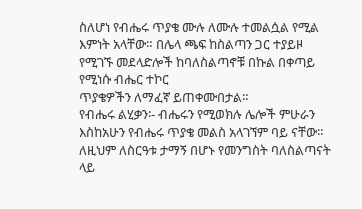ስለሆነ የብሔሩ ጥያቄ ሙሉ ለሙሉ ተመልሷል የሚል እምነት አላቸው። በሌላ ጫፍ ከስልጣን ጋር ተያይዞ የሚገኙ መደላድሎች ከባለስልጣኖቹ በኩል በቀጣይ የሚነሱ ብሔር ተኮር
ጥያቄዎችን ለማፈኛ ይጠቀሙበታል።
የብሔሩ ልሂቃን፡- ብሔሩን የሚወክሉ ሌሎች ምሁራን እስከአሁን የብሔሩ ጥያቄ መልስ አላገኘም ባይ ናቸው። ለዚህም ለስርዓቱ ታማኝ በሆኑ የመንግስት ባለስልጣናት ላይ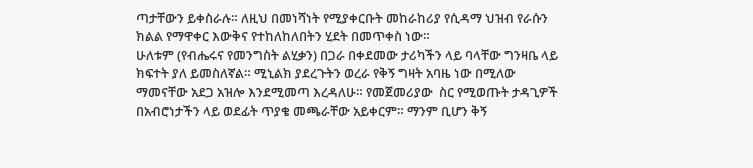ጣታቸውን ይቀስራሉ። ለዚህ በመነሻነት የሚያቀርቡት መከራከሪያ የሲዳማ ህዝብ የራሱን ክልል የማዋቀር እውቅና የተከለከለበትን ሂደት በመጥቀስ ነው።
ሁለቱም (የብሔሩና የመንግስት ልሂቃን) በጋራ በቀደመው ታሪካችን ላይ ባላቸው ግንዛቤ ላይ ክፍተት ያለ ይመስለኛል። ሚኒልክ ያደረጉትን ወረራ የቅኝ ግዛት አባዜ ነው በሚለው ማመናቸው አደጋ አዝሎ እንደሚመጣ እረዳለሁ። የመጀመሪያው  ስር የሚወጡት ታዳጊዎች በአብሮነታችን ላይ ወደፊት ጥያቄ መጫራቸው አይቀርም። ማንም ቢሆን ቅኝ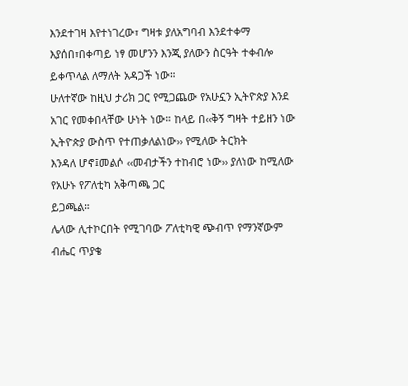እንደተገዛ እየተነገረው፣ ግዛቱ ያለአግባብ እንደተቀማ እያሰበ፣በቀጣይ ነፃ መሆንን እንጂ ያለውን ስርዓት ተቀብሎ ይቀጥላል ለማለት አዳጋች ነው።
ሁለተኛው ከዚህ ታሪክ ጋር የሚጋጨው የአሁኗን ኢትዮጵያ እንደ አገር የመቀበላቸው ሁነት ነው። ከላይ በ‹‹ቅኝ ግዛት ተይዘን ነው ኢትዮጵያ ውስጥ የተጠቃለልነው›› የሚለው ትርክት
እንዳለ ሆኖ፤መልሶ ‹‹መብታችን ተከብሮ ነው›› ያለነው ከሚለው የአሁኑ የፖለቲካ አቅጣጫ ጋር
ይጋጫል።
ሌላው ሊተኮርበት የሚገባው ፖለቲካዊ ጭብጥ የማንኛውም ብሔር ጥያቄ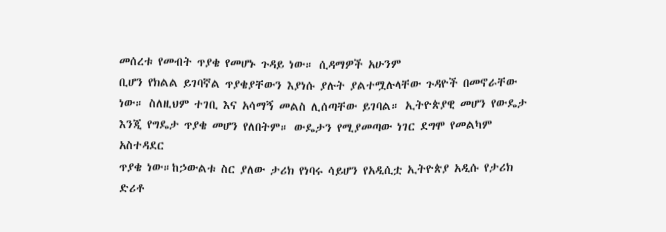መሰረቱ የመብት ጥያቄ የመሆኑ ጉዳይ ነው። ሲዳማዎች አሁንም
ቢሆን የክልል ይገባኛል ጥያቄያቸውን እያነሱ ያሉት ያልተሟሉላቸው ጉዳዮች በመኖራቸው ነው። ስለዚህም ተገቢ እና አሳማኝ መልስ ሊሰጣቸው ይገባል። ኢትዮጵያዊ መሆን የውዴታ እንጂ የግዴታ ጥያቄ መሆን የለበትም። ውዴታን የሚያመጣው ነገር ደግሞ የመልካም አስተዳደር
ጥያቄ ነው።ከኃውልቱ ስር ያለው ታሪክ የነባሩ ሳይሆን የአዲሲቷ ኢትዮጵያ አዲሱ የታሪክ ድሪቶ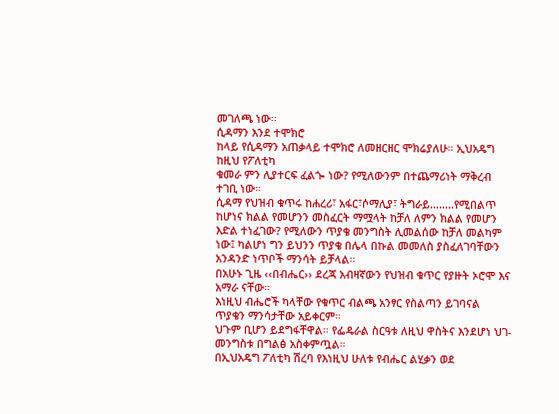መገለጫ ነው፡፡
ሲዳማን እንደ ተሞክሮ
ከላይ የሲዳማን አጠቃላይ ተሞክሮ ለመዘርዘር ሞክሬያለሁ። ኢህአዴግ ከዚህ የፖለቲካ
ቁመራ ምን ሊያተርፍ ፈልጐ ነው? የሚለውንም በተጨማሪነት ማቅረብ ተገቢ ነው።
ሲዳማ የህዝብ ቁጥሩ ከሐረሪ፣ አፋር፣ሶማሊያ፣ ትግራይ……..የሚበልጥ ከሆነና ክልል የመሆንን መስፈርት ማሟላት ከቻለ ለምን ክልል የመሆን እድል ተነፈገው? የሚለውን ጥያቄ መንግስት ሊመልሰው ከቻለ መልካም ነው፤ ካልሆነ ግን ይህንን ጥያቄ በሌላ በኩል መመለስ ያስፈለገባቸውን አንዳንድ ነጥቦች ማንሳት ይቻላል።
በአሁኑ ጊዜ ‹‹በብሔር›› ደረጃ አብዛኛውን የህዝብ ቁጥር የያዙት ኦሮሞ እና አማራ ናቸው።
እነዚህ ብሔሮች ካላቸው የቁጥር ብልጫ አንፃር የስልጣን ይገባናል ጥያቄን ማንሳታቸው አይቀርም።
ህጉም ቢሆን ይደግፋቸዋል። የፌዴራል ስርዓቱ ለዚህ ዋስትና እንደሆነ ህገ-መንግስቱ በግልፅ አስቀምጧል።
በኢህአዴግ ፖለቲካ ሽረባ የእነዚህ ሁለቱ የብሔር ልሂቃን ወደ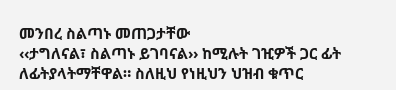መንበረ ስልጣኑ መጠጋታቸው
‹‹ታግለናል፣ ስልጣኑ ይገባናል›› ከሚሉት ገዢዎች ጋር ፊት ለፊትያላትማቸዋል። ስለዚህ የነዚህን ህዝብ ቁጥር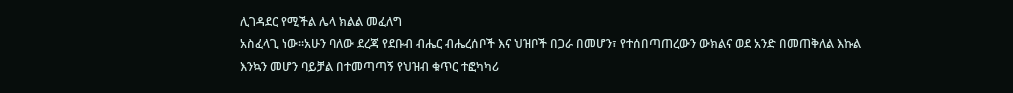ሊገዳደር የሚችል ሌላ ክልል መፈለግ
አስፈላጊ ነው።አሁን ባለው ደረጃ የደቡብ ብሔር ብሔረሰቦች እና ህዝቦች በጋራ በመሆን፣ የተሰበጣጠረውን ውክልና ወደ አንድ በመጠቅለል እኩል እንኳን መሆን ባይቻል በተመጣጣኝ የህዝብ ቁጥር ተፎካካሪ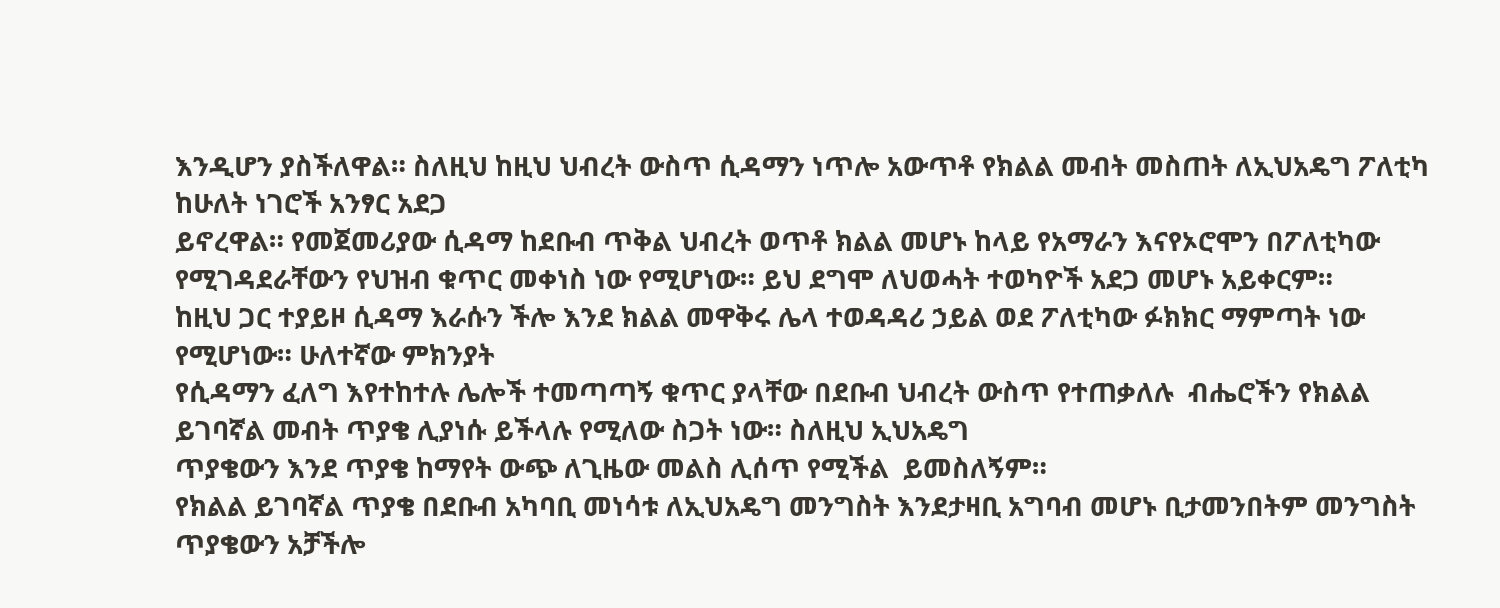እንዲሆን ያስችለዋል። ስለዚህ ከዚህ ህብረት ውስጥ ሲዳማን ነጥሎ አውጥቶ የክልል መብት መስጠት ለኢህአዴግ ፖለቲካ ከሁለት ነገሮች አንፃር አደጋ
ይኖረዋል። የመጀመሪያው ሲዳማ ከደቡብ ጥቅል ህብረት ወጥቶ ክልል መሆኑ ከላይ የአማራን እናየኦሮሞን በፖለቲካው የሚገዳደራቸውን የህዝብ ቁጥር መቀነስ ነው የሚሆነው። ይህ ደግሞ ለህወሓት ተወካዮች አደጋ መሆኑ አይቀርም።
ከዚህ ጋር ተያይዞ ሲዳማ እራሱን ችሎ እንደ ክልል መዋቅሩ ሌላ ተወዳዳሪ ኃይል ወደ ፖለቲካው ፉክክር ማምጣት ነው የሚሆነው። ሁለተኛው ምክንያት
የሲዳማን ፈለግ እየተከተሉ ሌሎች ተመጣጣኝ ቁጥር ያላቸው በደቡብ ህብረት ውስጥ የተጠቃለሉ  ብሔሮችን የክልል ይገባኛል መብት ጥያቄ ሊያነሱ ይችላሉ የሚለው ስጋት ነው። ስለዚህ ኢህአዴግ
ጥያቄውን እንደ ጥያቄ ከማየት ውጭ ለጊዜው መልስ ሊሰጥ የሚችል  ይመስለኝም።
የክልል ይገባኛል ጥያቄ በደቡብ አካባቢ መነሳቱ ለኢህአዴግ መንግስት እንደታዛቢ አግባብ መሆኑ ቢታመንበትም መንግስት ጥያቄውን አቻችሎ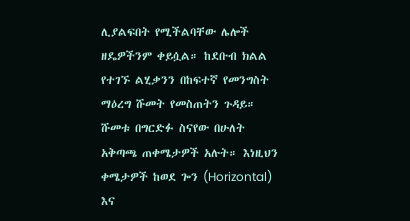ሊያልፍበት የሚችልባቸው ሌሎች ዘዴዎችንም ቀይሷል። ከደቡብ ክልል የተገኙ ልሂቃንን በከፍተኛ የመንግስት ማዕረግ ሹመት የመስጠትን ጉዳይ።
ሹመቱ በግርድፉ ስናየው በሁለት አቅጣጫ ጠቀሜታዎች አሉት። እነዚህን  ቀሜታዎች ከወደ ጐን (Horizontal) እና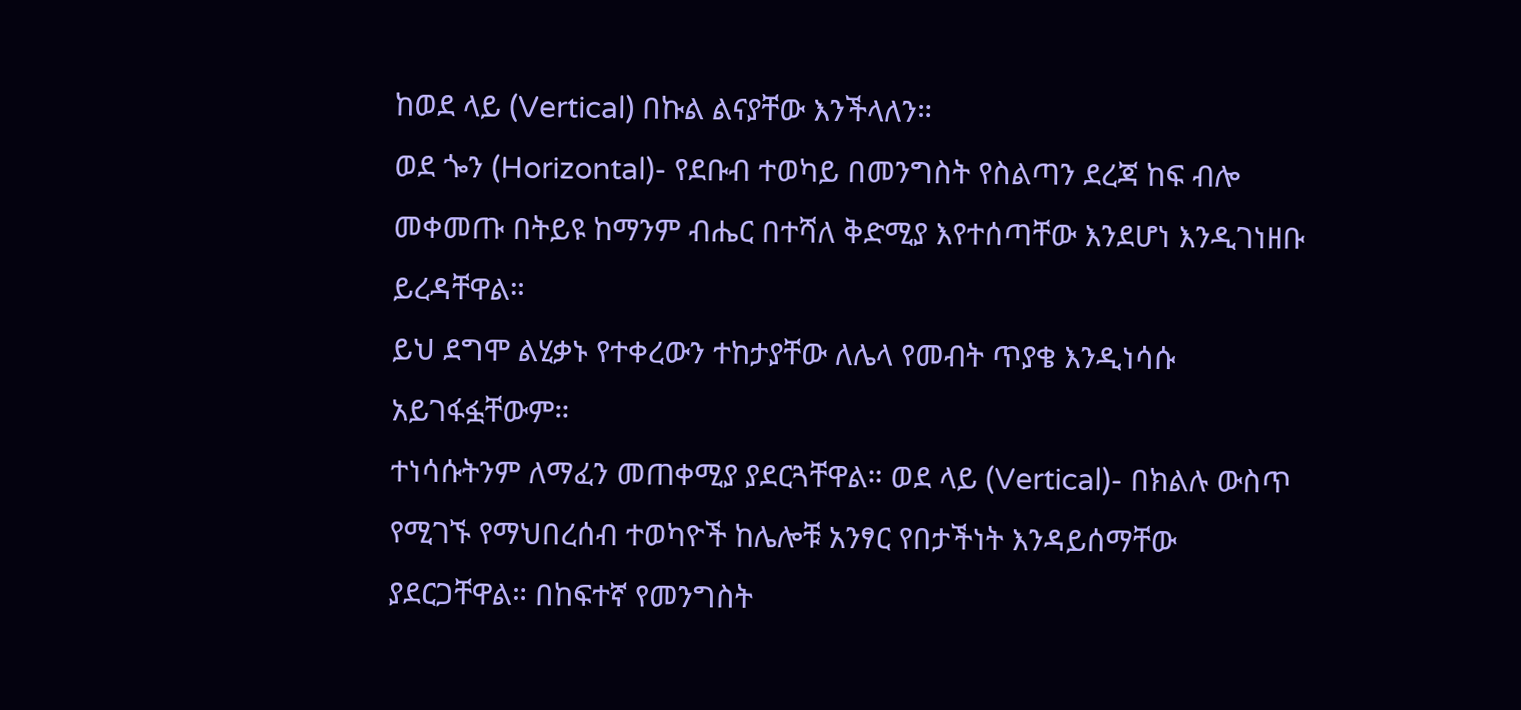ከወደ ላይ (Vertical) በኩል ልናያቸው እንችላለን።
ወደ ጐን (Horizontal)- የደቡብ ተወካይ በመንግስት የስልጣን ደረጃ ከፍ ብሎ መቀመጡ በትይዩ ከማንም ብሔር በተሻለ ቅድሚያ እየተሰጣቸው እንደሆነ እንዲገነዘቡ ይረዳቸዋል።
ይህ ደግሞ ልሂቃኑ የተቀረውን ተከታያቸው ለሌላ የመብት ጥያቄ እንዲነሳሱ አይገፋፏቸውም።
ተነሳሱትንም ለማፈን መጠቀሚያ ያደርጓቸዋል። ወደ ላይ (Vertical)- በክልሉ ውስጥ
የሚገኙ የማህበረሰብ ተወካዮች ከሌሎቹ አንፃር የበታችነት እንዳይሰማቸው ያደርጋቸዋል። በከፍተኛ የመንግስት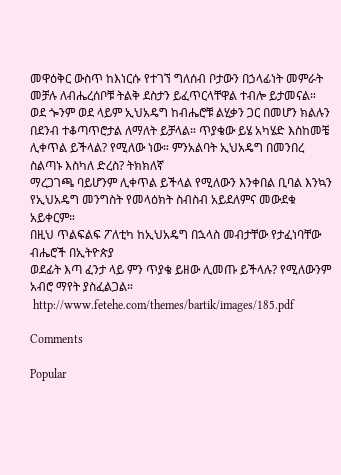መዋዕቅር ውስጥ ከእነርሱ የተገኘ ግለሰብ ቦታውን በኃላፊነት መምራት መቻሉ ለብሔረሰቦቹ ትልቅ ደስታን ይፈጥርላቸዋል ተብሎ ይታመናል።
ወደ ጐንም ወደ ላይም ኢህአዴግ ከብሔሮቹ ልሂቃን ጋር በመሆን ክልሉን በደንብ ተቆጣጥሮታል ለማለት ይቻላል። ጥያቄው ይሄ አካሄድ እስከመቼ
ሊቀጥል ይችላል? የሚለው ነው። ምንአልባት ኢህአዴግ በመንበረ ስልጣኑ እስካለ ድረስ? ትክክለኛ
ማረጋገጫ ባይሆንም ሊቀጥል ይችላል የሚለውን እንቀበል ቢባል እንኳን የኢህአዴግ መንግስት የመላዕክት ስብስብ አይደለምና መውደቁ አይቀርም።
በዚህ ጥልፍልፍ ፖለቲካ ከኢህአዴግ በኋላስ መብታቸው የታፈነባቸው ብሔሮች በኢትዮጵያ
ወደፊት እጣ ፈንታ ላይ ምን ጥያቄ ይዘው ሊመጡ ይችላሉ? የሚለውንም አብሮ ማየት ያስፈልጋል።
 http://www.fetehe.com/themes/bartik/images/185.pdf

Comments

Popular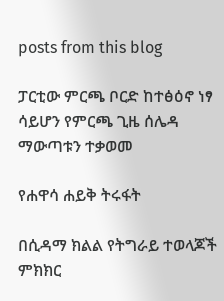posts from this blog

ፓርቲው ምርጫ ቦርድ ከተፅዕኖ ነፃ ሳይሆን የምርጫ ጊዜ ሰሌዳ ማውጣቱን ተቃወመ

የሐዋሳ ሐይቅ ትሩፋት

በሲዳማ ክልል የትግራይ ተወላጆች ምክክር